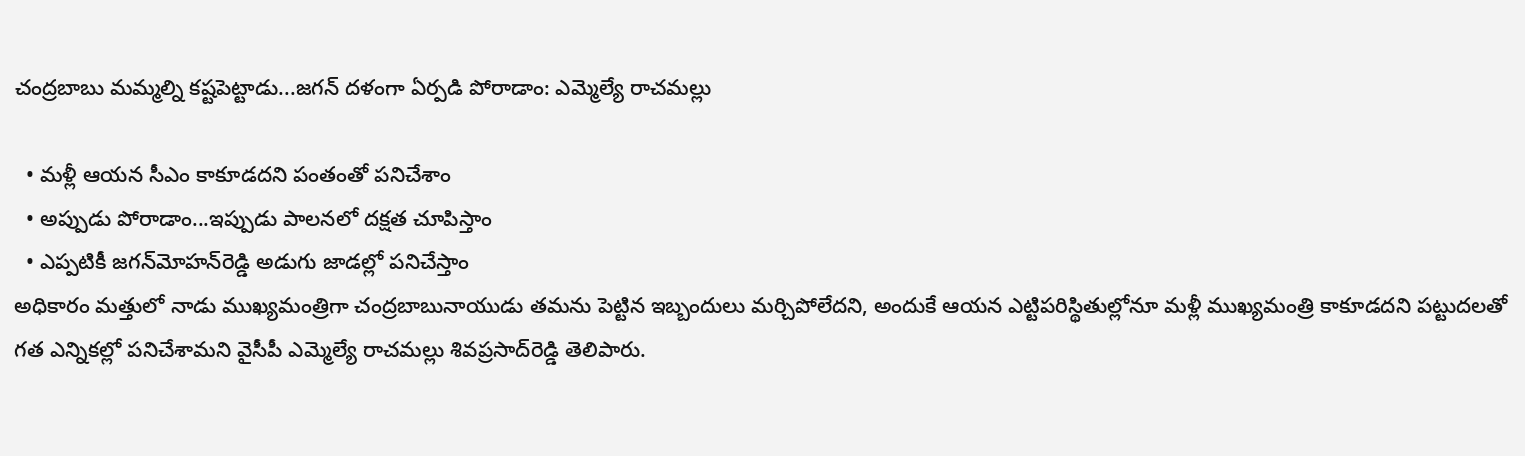చంద్రబాబు మమ్మల్ని కష్టపెట్టాడు...జగన్‌ దళంగా ఏర్పడి పోరాడాం: ఎమ్మెల్యే రాచమల్లు

  • మళ్లీ ఆయన సీఎం కాకూడదని పంతంతో పనిచేశాం
  • అప్పుడు పోరాడాం...ఇప్పుడు పాలనలో దక్షత చూపిస్తాం
  • ఎప్పటికీ జగన్‌మోహన్‌రెడ్డి అడుగు జాడల్లో పనిచేస్తాం
అధికారం మత్తులో నాడు ముఖ్యమంత్రిగా చంద్రబాబునాయుడు తమను పెట్టిన ఇబ్బందులు మర్చిపోలేదని, అందుకే ఆయన ఎట్టిపరిస్థితుల్లోనూ మళ్లీ ముఖ్యమంత్రి కాకూడదని పట్టుదలతో గత ఎన్నికల్లో పనిచేశామని వైసీపీ ఎమ్మెల్యే రాచమల్లు శివప్రసాద్‌రెడ్డి తెలిపారు.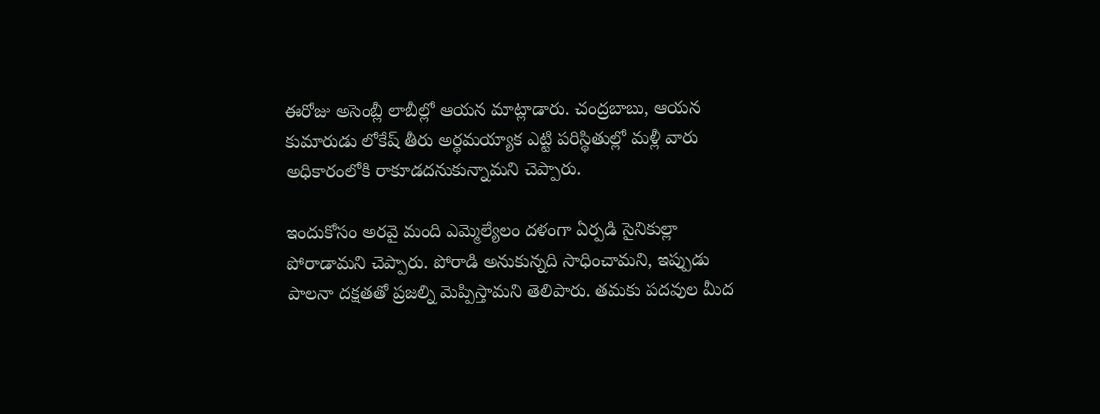ఈరోజు అసెంబ్లీ లాబీల్లో ఆయన మాట్లాడారు. చంద్రబాబు, ఆయన కుమారుడు లోకేష్‌ తీరు అర్థమయ్యాక ఎట్టి పరిస్థితుల్లో మళ్లీ వారు అధికారంలోకి రాకూడదనుకున్నామని చెప్పారు.

ఇందుకోసం అరవై మంది ఎమ్మెల్యేలం దళంగా ఏర్పడి సైనికుల్లా పోరాడామని చెప్పారు. పోరాడి అనుకున్నది సాధించామని, ఇప్పుడు పాలనా దక్షతతో ప్రజల్ని మెప్పిస్తామని తెలిపారు. తమకు పదవుల మీద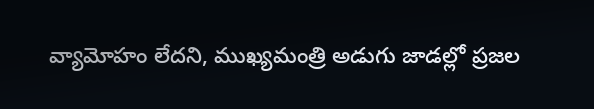వ్యామోహం లేదని, ముఖ్యమంత్రి అడుగు జాడల్లో ప్రజల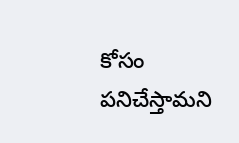కోసం పనిచేస్తామని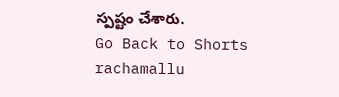స్పష్టం చేశారు.
Go Back to Shorts
rachamallu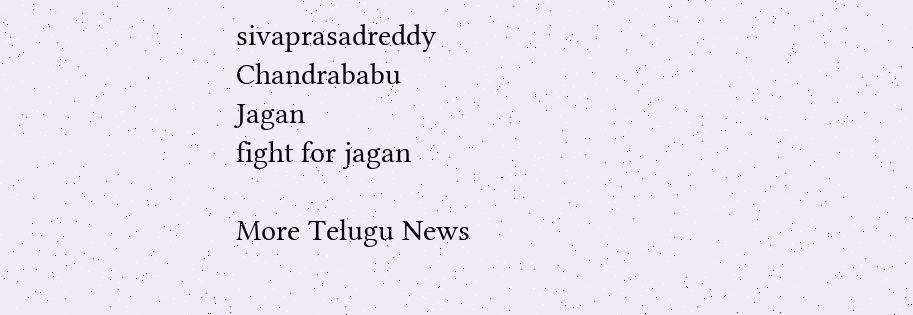sivaprasadreddy
Chandrababu
Jagan
fight for jagan

More Telugu News